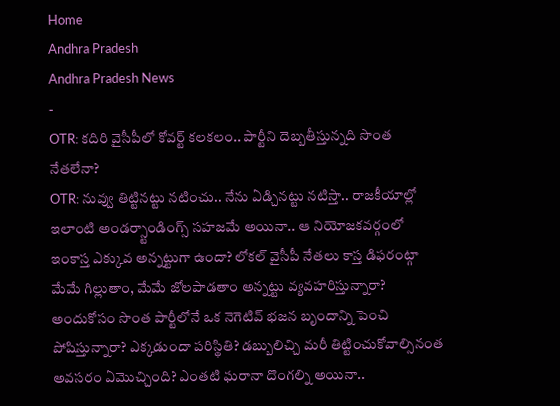Home
Andhra Pradesh
Andhra Pradesh News
-
OTR: కదిరి వైసీపీలో కోవర్ట్ కలకలం.. పార్టీని దెబ్బతీస్తున్నది సొంత నేతలేనా?
OTR: నువ్వు తిట్టినట్టు నటించు.. నేను ఏడ్చినట్టు నటిస్తా.. రాజకీయాల్లో ఇలాంటి అండర్స్టాండింగ్స్ సహజమే అయినా.. ఆ నియోజకవర్గంలో ఇంకాస్త ఎక్కువ అన్నట్టుగా ఉందా? లోకల్ వైసీపీ నేతలు కాస్త డిఫరంట్గా మేమే గిల్లుతాం, మేమే జోలపాడతాం అన్నట్టు వ్యవహరిస్తున్నారా? అందుకోసం సొంత పార్టీలోనే ఒక నెగెటివ్ భజన బృందాన్ని పెంచి పోషిస్తున్నారా? ఎక్కడుందా పరిస్థితి? డబ్బులిచ్చి మరీ తిట్టించుకోవాల్సినంత అవసరం ఏమొచ్చింది? ఎంతటి ఘరానా దొంగల్ని అయినా..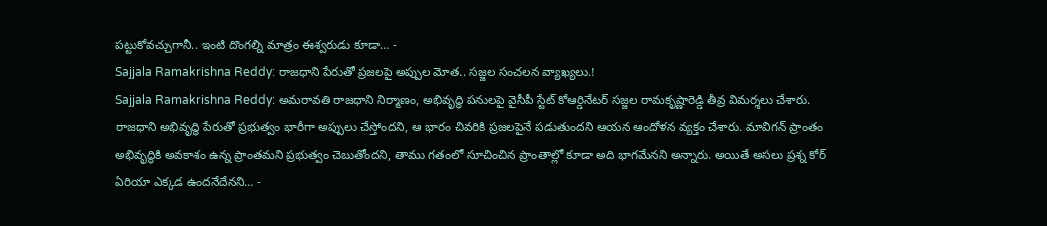పట్టుకోవచ్చుగానీ.. ఇంటి దొంగల్ని మాత్రం ఈశ్వరుడు కూడా… -
Sajjala Ramakrishna Reddy: రాజధాని పేరుతో ప్రజలపై అప్పుల మోత.. సజ్జల సంచలన వ్యాఖ్యలు.!
Sajjala Ramakrishna Reddy: అమరావతి రాజధాని నిర్మాణం, అభివృద్ధి పనులపై వైసీపీ స్టేట్ కోఆర్డినేటర్ సజ్జల రామకృష్ణారెడ్డి తీవ్ర విమర్శలు చేశారు. రాజధాని అభివృద్ధి పేరుతో ప్రభుత్వం భారీగా అప్పులు చేస్తోందని, ఆ భారం చివరికి ప్రజలపైనే పడుతుందని ఆయన ఆందోళన వ్యక్తం చేశారు. మావిగన్ ప్రాంతం అభివృద్ధికి అవకాశం ఉన్న ప్రాంతమని ప్రభుత్వం చెబుతోందని, తాము గతంలో సూచించిన ప్రాంతాల్లో కూడా అది భాగమేనని అన్నారు. అయితే అసలు ప్రశ్న కోర్ ఏరియా ఎక్కడ ఉందనేదేనని… -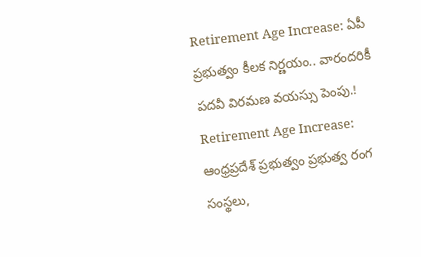Retirement Age Increase: ఏపీ ప్రభుత్వం కీలక నిర్ణయం.. వారందరికీ పదవీ విరమణ వయస్సు పెంపు.!
Retirement Age Increase: ఆంధ్రప్రదేశ్ ప్రభుత్వం ప్రభుత్వ రంగ సంస్థలు,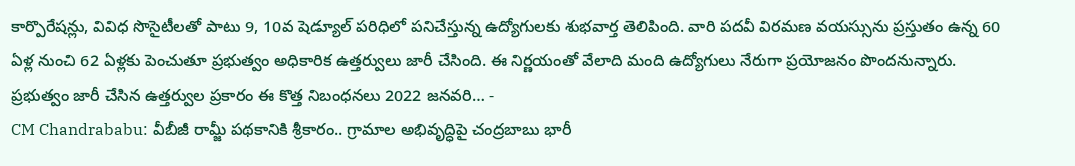కార్పొరేషన్లు, వివిధ సొసైటీలతో పాటు 9, 10వ షెడ్యూల్ పరిధిలో పనిచేస్తున్న ఉద్యోగులకు శుభవార్త తెలిపింది. వారి పదవీ విరమణ వయస్సును ప్రస్తుతం ఉన్న 60 ఏళ్ల నుంచి 62 ఏళ్లకు పెంచుతూ ప్రభుత్వం అధికారిక ఉత్తర్వులు జారీ చేసింది. ఈ నిర్ణయంతో వేలాది మంది ఉద్యోగులు నేరుగా ప్రయోజనం పొందనున్నారు. ప్రభుత్వం జారీ చేసిన ఉత్తర్వుల ప్రకారం ఈ కొత్త నిబంధనలు 2022 జనవరి… -
CM Chandrababu: వీబీజీ రామ్జీ పథకానికి శ్రీకారం.. గ్రామాల అభివృద్ధిపై చంద్రబాబు భారీ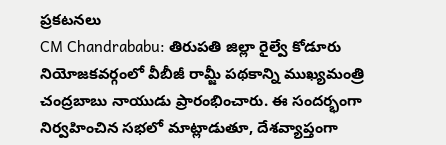ప్రకటనలు
CM Chandrababu: తిరుపతి జిల్లా రైల్వే కోడూరు నియోజకవర్గంలో వీబీజీ రామ్జీ పథకాన్ని ముఖ్యమంత్రి చంద్రబాబు నాయుడు ప్రారంభించారు. ఈ సందర్భంగా నిర్వహించిన సభలో మాట్లాడుతూ, దేశవ్యాప్తంగా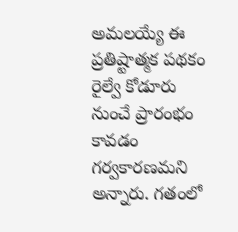అమలయ్యే ఈ ప్రతిష్టాత్మక పథకం రైల్వే కోడూరు నుంచే ప్రారంభం కావడం గర్వకారణమని అన్నారు. గతంలో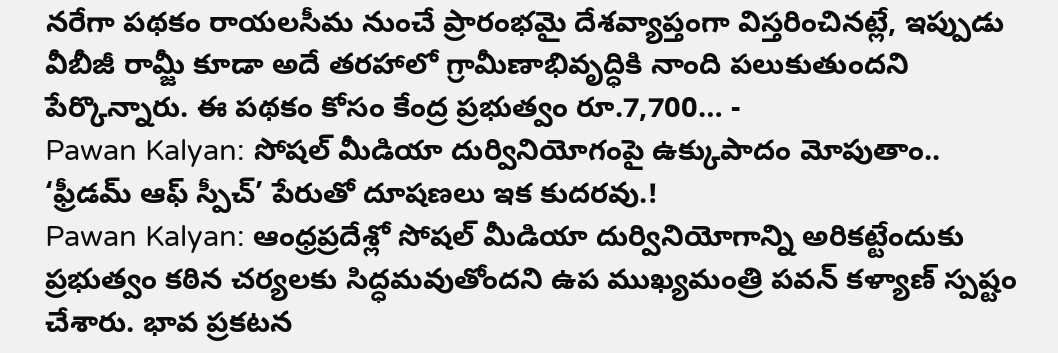నరేగా పథకం రాయలసీమ నుంచే ప్రారంభమై దేశవ్యాప్తంగా విస్తరించినట్లే, ఇప్పుడు వీబీజీ రామ్జీ కూడా అదే తరహాలో గ్రామీణాభివృద్ధికి నాంది పలుకుతుందని పేర్కొన్నారు. ఈ పథకం కోసం కేంద్ర ప్రభుత్వం రూ.7,700… -
Pawan Kalyan: సోషల్ మీడియా దుర్వినియోగంపై ఉక్కుపాదం మోపుతాం.. ‘ఫ్రీడమ్ ఆఫ్ స్పీచ్’ పేరుతో దూషణలు ఇక కుదరవు.!
Pawan Kalyan: ఆంధ్రప్రదేశ్లో సోషల్ మీడియా దుర్వినియోగాన్ని అరికట్టేందుకు ప్రభుత్వం కఠిన చర్యలకు సిద్ధమవుతోందని ఉప ముఖ్యమంత్రి పవన్ కళ్యాణ్ స్పష్టం చేశారు. భావ ప్రకటన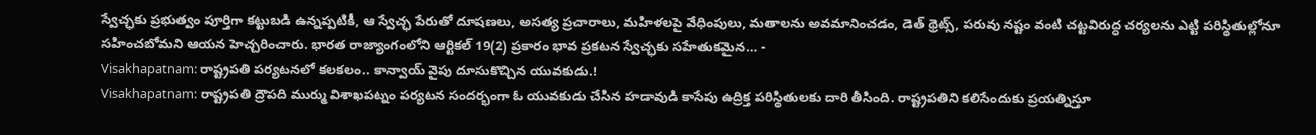స్వేచ్ఛకు ప్రభుత్వం పూర్తిగా కట్టుబడి ఉన్నప్పటికీ, ఆ స్వేచ్ఛ పేరుతో దూషణలు, అసత్య ప్రచారాలు, మహిళలపై వేధింపులు, మతాలను అవమానించడం, డెత్ థ్రెట్స్, పరువు నష్టం వంటి చట్టవిరుద్ధ చర్యలను ఎట్టి పరిస్థితుల్లోనూ సహించబోమని ఆయన హెచ్చరించారు. భారత రాజ్యాంగంలోని ఆర్టికల్ 19(2) ప్రకారం భావ ప్రకటన స్వేచ్ఛకు సహేతుకమైన… -
Visakhapatnam: రాష్ట్రపతి పర్యటనలో కలకలం.. కాన్వాయ్ వైపు దూసుకొచ్చిన యువకుడు.!
Visakhapatnam: రాష్ట్రపతి ద్రౌపది ముర్ము విశాఖపట్నం పర్యటన సందర్భంగా ఓ యువకుడు చేసిన హడావుడి కాసేపు ఉద్రిక్త పరిస్థితులకు దారి తీసింది. రాష్ట్రపతిని కలిసేందుకు ప్రయత్నిస్తూ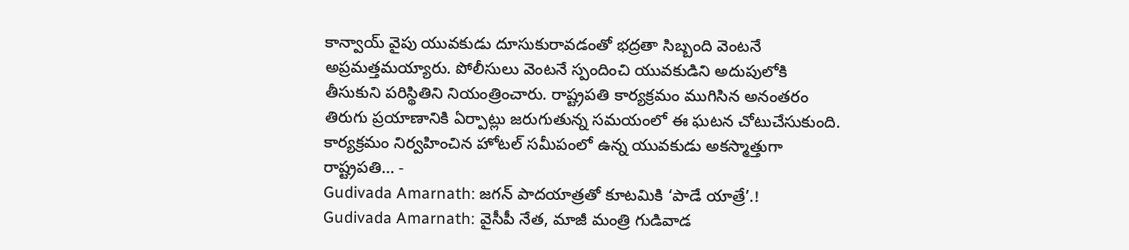కాన్వాయ్ వైపు యువకుడు దూసుకురావడంతో భద్రతా సిబ్బంది వెంటనే అప్రమత్తమయ్యారు. పోలీసులు వెంటనే స్పందించి యువకుడిని అదుపులోకి తీసుకుని పరిస్థితిని నియంత్రించారు. రాష్ట్రపతి కార్యక్రమం ముగిసిన అనంతరం తిరుగు ప్రయాణానికి ఏర్పాట్లు జరుగుతున్న సమయంలో ఈ ఘటన చోటుచేసుకుంది. కార్యక్రమం నిర్వహించిన హోటల్ సమీపంలో ఉన్న యువకుడు అకస్మాత్తుగా రాష్ట్రపతి… -
Gudivada Amarnath: జగన్ పాదయాత్రతో కూటమికి ‘పాడే యాత్రే’.!
Gudivada Amarnath: వైసీపీ నేత, మాజీ మంత్రి గుడివాడ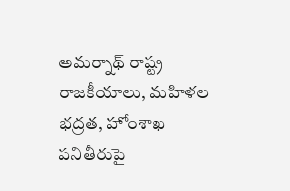అమర్నాథ్ రాష్ట్ర రాజకీయాలు, మహిళల భద్రత, హోంశాఖ పనితీరుపై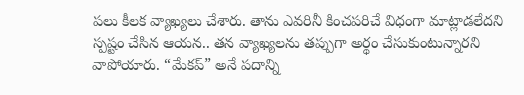పలు కీలక వ్యాఖ్యలు చేశారు. తాను ఎవరినీ కించపరిచే విధంగా మాట్లాడలేదని స్పష్టం చేసిన ఆయన.. తన వ్యాఖ్యలను తప్పుగా అర్థం చేసుకుంటున్నారని వాపోయారు. “మేకప్” అనే పదాన్ని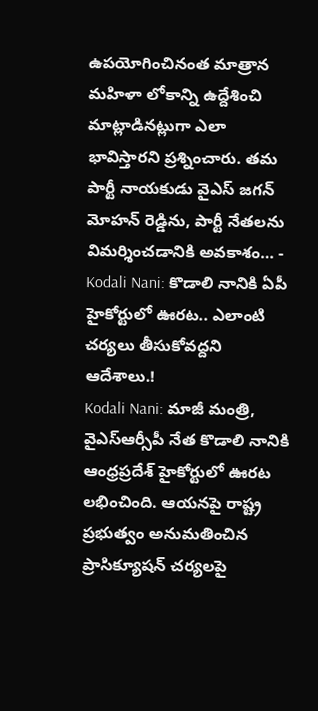ఉపయోగించినంత మాత్రాన మహిళా లోకాన్ని ఉద్దేశించి మాట్లాడినట్లుగా ఎలా భావిస్తారని ప్రశ్నించారు. తమ పార్టీ నాయకుడు వైఎస్ జగన్ మోహన్ రెడ్డిను, పార్టీ నేతలను విమర్శించడానికి అవకాశం… -
Kodali Nani: కొడాలి నానికి ఏపీ హైకోర్టులో ఊరట.. ఎలాంటి చర్యలు తీసుకోవద్దని ఆదేశాలు.!
Kodali Nani: మాజీ మంత్రి, వైఎస్ఆర్సీపీ నేత కొడాలి నానికి ఆంధ్రప్రదేశ్ హైకోర్టులో ఊరట లభించింది. ఆయనపై రాష్ట్ర ప్రభుత్వం అనుమతించిన ప్రాసిక్యూషన్ చర్యలపై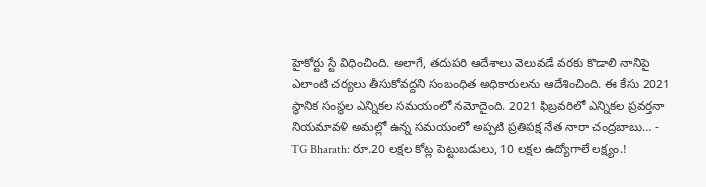హైకోర్టు స్టే విధించింది. అలాగే, తదుపరి ఆదేశాలు వెలువడే వరకు కొడాలి నానిపై ఎలాంటి చర్యలు తీసుకోవద్దని సంబంధిత అధికారులను ఆదేశించింది. ఈ కేసు 2021 స్థానిక సంస్థల ఎన్నికల సమయంలో నమోదైంది. 2021 ఫిబ్రవరిలో ఎన్నికల ప్రవర్తనా నియమావళి అమల్లో ఉన్న సమయంలో అప్పటి ప్రతిపక్ష నేత నారా చంద్రబాబు… -
TG Bharath: రూ.20 లక్షల కోట్ల పెట్టుబడులు, 10 లక్షల ఉద్యోగాలే లక్ష్యం.!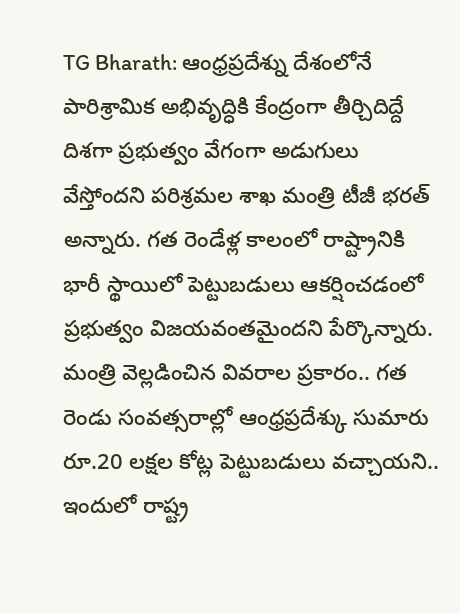TG Bharath: ఆంధ్రప్రదేశ్ను దేశంలోనే పారిశ్రామిక అభివృద్ధికి కేంద్రంగా తీర్చిదిద్దే దిశగా ప్రభుత్వం వేగంగా అడుగులు వేస్తోందని పరిశ్రమల శాఖ మంత్రి టీజీ భరత్ అన్నారు. గత రెండేళ్ల కాలంలో రాష్ట్రానికి భారీ స్థాయిలో పెట్టుబడులు ఆకర్షించడంలో ప్రభుత్వం విజయవంతమైందని పేర్కొన్నారు. మంత్రి వెల్లడించిన వివరాల ప్రకారం.. గత రెండు సంవత్సరాల్లో ఆంధ్రప్రదేశ్కు సుమారు రూ.20 లక్షల కోట్ల పెట్టుబడులు వచ్చాయని.. ఇందులో రాష్ట్ర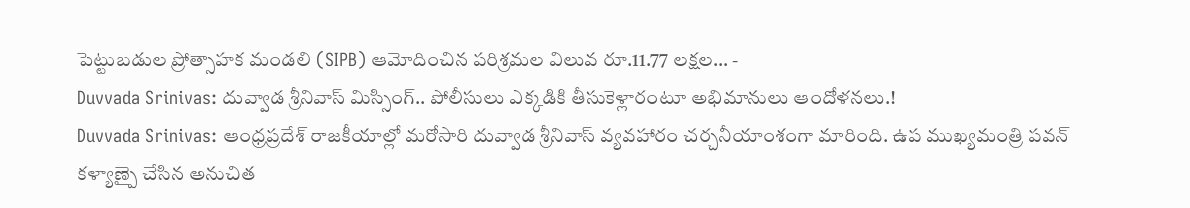పెట్టుబడుల ప్రోత్సాహక మండలి (SIPB) ఆమోదించిన పరిశ్రమల విలువ రూ.11.77 లక్షల… -
Duvvada Srinivas: దువ్వాడ శ్రీనివాస్ మిస్సింగ్.. పోలీసులు ఎక్కడికి తీసుకెళ్లారంటూ అభిమానులు ఆందోళనలు.!
Duvvada Srinivas: ఆంధ్రప్రదేశ్ రాజకీయాల్లో మరోసారి దువ్వాడ శ్రీనివాస్ వ్యవహారం చర్చనీయాంశంగా మారింది. ఉప ముఖ్యమంత్రి పవన్ కళ్యాణ్పై చేసిన అనుచిత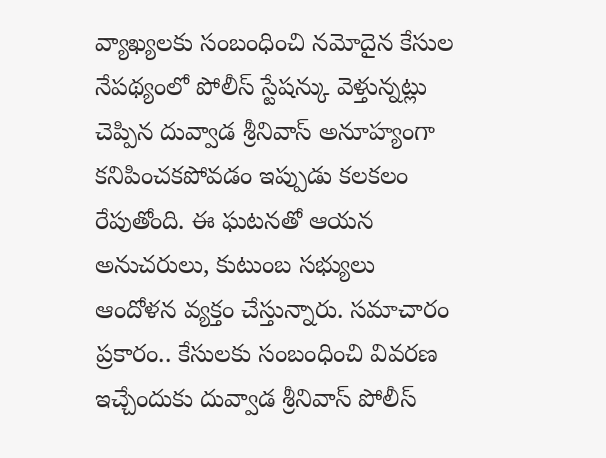వ్యాఖ్యలకు సంబంధించి నమోదైన కేసుల నేపథ్యంలో పోలీస్ స్టేషన్కు వెళ్తున్నట్లు చెప్పిన దువ్వాడ శ్రీనివాస్ అనూహ్యంగా కనిపించకపోవడం ఇప్పుడు కలకలం రేపుతోంది. ఈ ఘటనతో ఆయన అనుచరులు, కుటుంబ సభ్యులు ఆందోళన వ్యక్తం చేస్తున్నారు. సమాచారం ప్రకారం.. కేసులకు సంబంధించి వివరణ ఇచ్చేందుకు దువ్వాడ శ్రీనివాస్ పోలీస్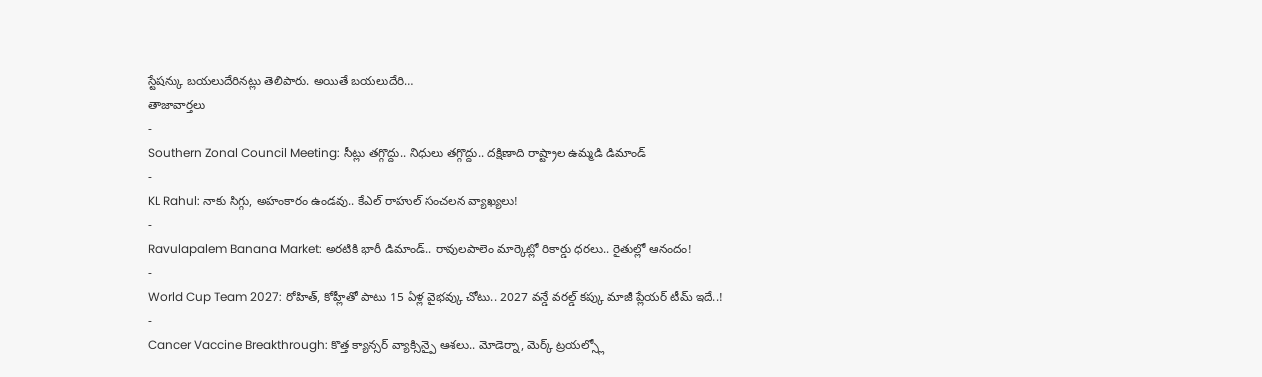స్టేషన్కు బయలుదేరినట్లు తెలిపారు. అయితే బయలుదేరి…
తాజావార్తలు
-
Southern Zonal Council Meeting: సీట్లు తగ్గొద్దు.. నిధులు తగ్గొద్దు.. దక్షిణాది రాష్ట్రాల ఉమ్మడి డిమాండ్
-
KL Rahul: నాకు సిగ్గు, అహంకారం ఉండవు.. కేఎల్ రాహుల్ సంచలన వ్యాఖ్యలు!
-
Ravulapalem Banana Market: అరటికి భారీ డిమాండ్.. రావులపాలెం మార్కెట్లో రికార్డు ధరలు.. రైతుల్లో ఆనందం!
-
World Cup Team 2027: రోహిత్, కోహ్లీతో పాటు 15 ఏళ్ల వైభవ్కు చోటు.. 2027 వన్డే వరల్డ్ కప్కు మాజీ ప్లేయర్ టీమ్ ఇదే..!
-
Cancer Vaccine Breakthrough: కొత్త క్యాన్సర్ వ్యాక్సిన్పై ఆశలు.. మోడెర్నా, మెర్క్ ట్రయల్స్లో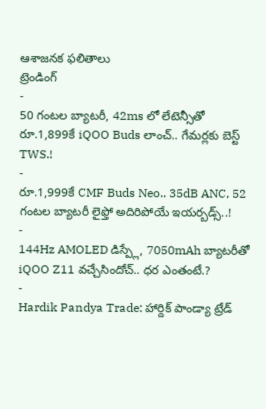ఆశాజనక ఫలితాలు
ట్రెండింగ్
-
50 గంటల బ్యాటరీ, 42ms లో లేటెన్సీతో రూ.1,899కే iQOO Buds లాంచ్.. గేమర్లకు బెస్ట్ TWS.!
-
రూ.1,999కే CMF Buds Neo.. 35dB ANC, 52 గంటల బ్యాటరీ లైఫ్తో అదిరిపోయే ఇయర్బడ్స్..!
-
144Hz AMOLED డిస్ప్లే, 7050mAh బ్యాటరీతో iQOO Z11 వచ్చేసిందోచ్.. ధర ఎంతంటే.?
-
Hardik Pandya Trade: హార్దిక్ పాండ్యా ట్రేడ్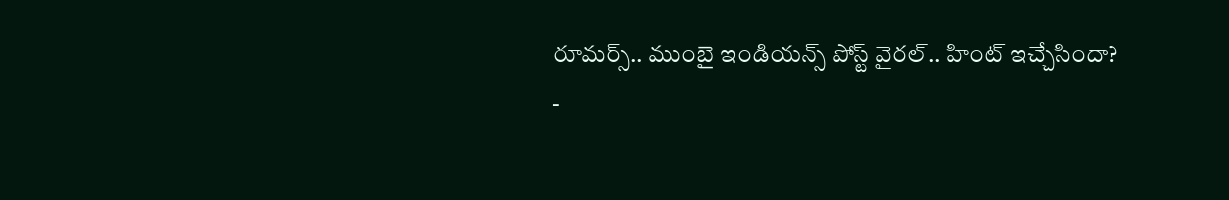రూమర్స్.. ముంబై ఇండియన్స్ పోస్ట్ వైరల్.. హింట్ ఇచ్చేసిందా?
-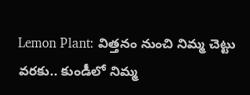Lemon Plant: విత్తనం నుంచి నిమ్మ చెట్టు వరకు.. కుండీలో నిమ్మ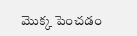మొక్క పెంచడం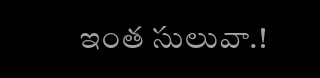ఇంత సులువా.!